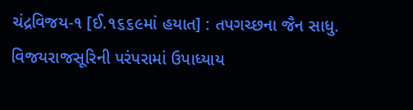ચંદ્રવિજય-૧ [ઈ.૧૬૬૯માં હયાત] : તપગચ્છના જૈન સાધુ. વિજયરાજસૂરિની પરંપરામાં ઉપાધ્યાય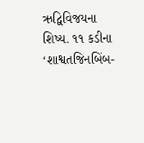ઋદ્વિવિજયના શિષ્ય. ૧૧ કડીના ‘શાશ્વતજિનબિંબ-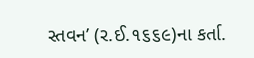સ્તવન’ (ર.ઈ.૧૬૬૯)ના કર્તા.